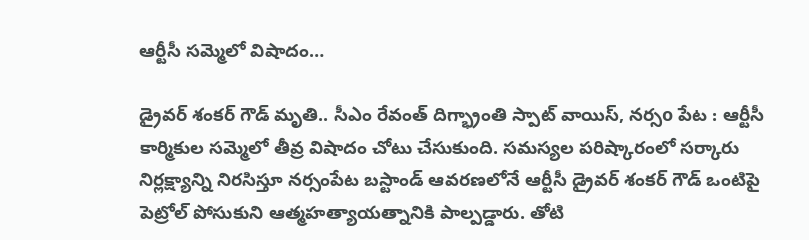ఆర్టీసీ సమ్మెలో విషాదం…

డ్రైవర్ శంకర్ గౌడ్ మృతి.. సీఎం రేవంత్ దిగ్భ్రాంతి స్పాట్ వాయిస్, నర్సo పేట : ఆర్టీసీ కార్మికుల సమ్మెలో తీవ్ర విషాదం చోటు చేసుకుంది. సమస్యల పరిష్కారంలో సర్కారు నిర్లక్ష్యాన్ని నిరసిస్తూ నర్సంపేట బస్టాండ్ ఆవరణలోనే ఆర్టీసీ డ్రైవర్ శంకర్ గౌడ్ ఒంటిపై పెట్రోల్ పోసుకుని ఆత్మహత్యాయత్నానికి పాల్పడ్డారు. తోటి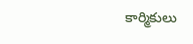కార్మికులు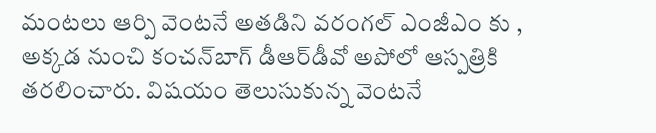మంటలు ఆర్పి వెంటనే అతడిని వరంగల్ ఎంజీఎం కు , అక్కడ నుంచి కంచన్‌బాగ్‌ డీఆర్‌డీవో అపోలో ఆస్పత్రికి తరలించారు. విషయం తెలుసుకున్న వెంటనే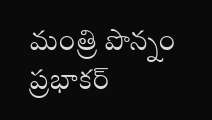మంత్రి పొన్నం ప్రభాకర్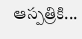ఆస్పత్రికి...